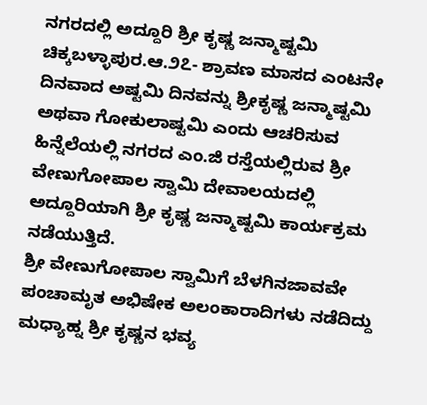ನಗರದಲ್ಲಿ ಅದ್ದೂರಿ ಶ್ರೀ ಕೃಷ್ಣ ಜನ್ಮಾಷ್ಟಮಿ
ಚಿಕ್ಕಬಳ್ಳಾಪುರ.ಆ.೨೭- ಶ್ರಾವಣ ಮಾಸದ ಎಂಟನೇ ದಿನವಾದ ಅಷ್ಟಮಿ ದಿನವನ್ನು ಶ್ರೀಕೃಷ್ಣ ಜನ್ಮಾಷ್ಟಮಿ ಅಥವಾ ಗೋಕುಲಾಷ್ಟಮಿ ಎಂದು ಆಚರಿಸುವ ಹಿನ್ನೆಲೆಯಲ್ಲಿ ನಗರದ ಎಂ.ಜಿ ರಸ್ತೆಯಲ್ಲಿರುವ ಶ್ರೀ ವೇಣುಗೋಪಾಲ ಸ್ವಾಮಿ ದೇವಾಲಯದಲ್ಲಿ ಅದ್ದೂರಿಯಾಗಿ ಶ್ರೀ ಕೃಷ್ಣ ಜನ್ಮಾಷ್ಟಮಿ ಕಾರ್ಯಕ್ರಮ ನಡೆಯುತ್ತಿದೆ.
ಶ್ರೀ ವೇಣುಗೋಪಾಲ ಸ್ವಾಮಿಗೆ ಬೆಳಗಿನಜಾವವೇ ಪಂಚಾಮೃತ ಅಭಿಷೇಕ ಅಲಂಕಾರಾದಿಗಳು ನಡೆದಿದ್ದು ಮಧ್ಯಾಹ್ನ ಶ್ರೀ ಕೃಷ್ಣನ ಭವ್ಯ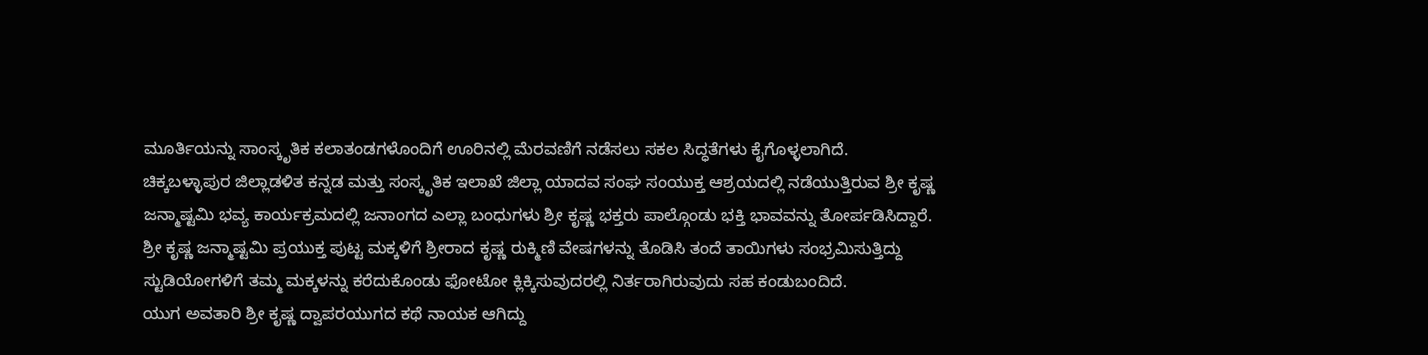ಮೂರ್ತಿಯನ್ನು ಸಾಂಸ್ಕೃತಿಕ ಕಲಾತಂಡಗಳೊಂದಿಗೆ ಊರಿನಲ್ಲಿ ಮೆರವಣಿಗೆ ನಡೆಸಲು ಸಕಲ ಸಿದ್ಧತೆಗಳು ಕೈಗೊಳ್ಳಲಾಗಿದೆ.
ಚಿಕ್ಕಬಳ್ಳಾಪುರ ಜಿಲ್ಲಾಡಳಿತ ಕನ್ನಡ ಮತ್ತು ಸಂಸ್ಕೃತಿಕ ಇಲಾಖೆ ಜಿಲ್ಲಾ ಯಾದವ ಸಂಘ ಸಂಯುಕ್ತ ಆಶ್ರಯದಲ್ಲಿ ನಡೆಯುತ್ತಿರುವ ಶ್ರೀ ಕೃಷ್ಣ ಜನ್ಮಾಷ್ಟಮಿ ಭವ್ಯ ಕಾರ್ಯಕ್ರಮದಲ್ಲಿ ಜನಾಂಗದ ಎಲ್ಲಾ ಬಂಧುಗಳು ಶ್ರೀ ಕೃಷ್ಣ ಭಕ್ತರು ಪಾಲ್ಗೊಂಡು ಭಕ್ತಿ ಭಾವವನ್ನು ತೋರ್ಪಡಿಸಿದ್ದಾರೆ.
ಶ್ರೀ ಕೃಷ್ಣ ಜನ್ಮಾಷ್ಟಮಿ ಪ್ರಯುಕ್ತ ಪುಟ್ಟ ಮಕ್ಕಳಿಗೆ ಶ್ರೀರಾದ ಕೃಷ್ಣ ರುಕ್ಮಿಣಿ ವೇಷಗಳನ್ನು ತೊಡಿಸಿ ತಂದೆ ತಾಯಿಗಳು ಸಂಭ್ರಮಿಸುತ್ತಿದ್ದು ಸ್ಟುಡಿಯೋಗಳಿಗೆ ತಮ್ಮ ಮಕ್ಕಳನ್ನು ಕರೆದುಕೊಂಡು ಫೋಟೋ ಕ್ಲಿಕ್ಕಿಸುವುದರಲ್ಲಿ ನಿರ್ತರಾಗಿರುವುದು ಸಹ ಕಂಡುಬಂದಿದೆ.
ಯುಗ ಅವತಾರಿ ಶ್ರೀ ಕೃಷ್ಣ ದ್ವಾಪರಯುಗದ ಕಥೆ ನಾಯಕ ಆಗಿದ್ದು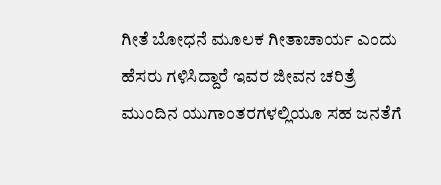ಗೀತೆ ಬೋಧನೆ ಮೂಲಕ ಗೀತಾಚಾರ್ಯ ಎಂದು ಹೆಸರು ಗಳಿಸಿದ್ದಾರೆ ಇವರ ಜೀವನ ಚರಿತ್ರೆ ಮುಂದಿನ ಯುಗಾಂತರಗಳಲ್ಲಿಯೂ ಸಹ ಜನತೆಗೆ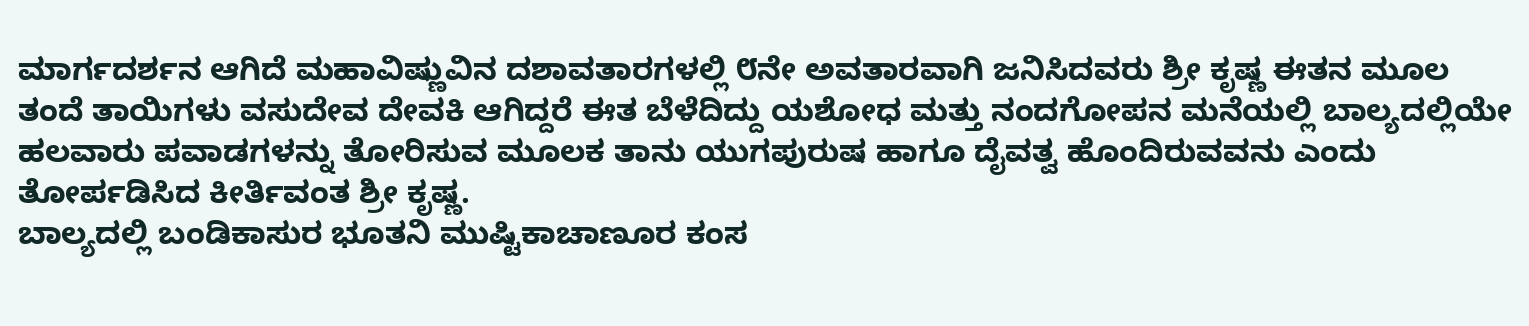ಮಾರ್ಗದರ್ಶನ ಆಗಿದೆ ಮಹಾವಿಷ್ಣುವಿನ ದಶಾವತಾರಗಳಲ್ಲಿ ೮ನೇ ಅವತಾರವಾಗಿ ಜನಿಸಿದವರು ಶ್ರೀ ಕೃಷ್ಣ ಈತನ ಮೂಲ ತಂದೆ ತಾಯಿಗಳು ವಸುದೇವ ದೇವಕಿ ಆಗಿದ್ದರೆ ಈತ ಬೆಳೆದಿದ್ದು ಯಶೋಧ ಮತ್ತು ನಂದಗೋಪನ ಮನೆಯಲ್ಲಿ ಬಾಲ್ಯದಲ್ಲಿಯೇ ಹಲವಾರು ಪವಾಡಗಳನ್ನು ತೋರಿಸುವ ಮೂಲಕ ತಾನು ಯುಗಪುರುಷ ಹಾಗೂ ದೈವತ್ವ ಹೊಂದಿರುವವನು ಎಂದು ತೋರ್ಪಡಿಸಿದ ಕೀರ್ತಿವಂತ ಶ್ರೀ ಕೃಷ್ಣ.
ಬಾಲ್ಯದಲ್ಲಿ ಬಂಡಿಕಾಸುರ ಭೂತನಿ ಮುಷ್ಟಿಕಾಚಾಣೂರ ಕಂಸ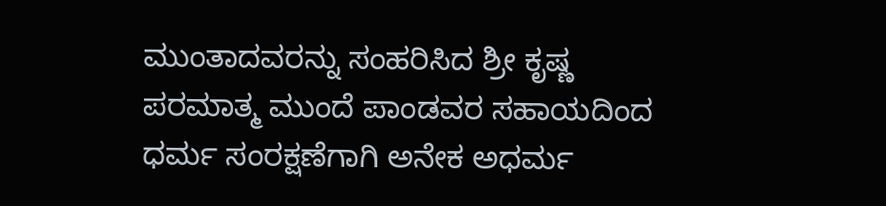ಮುಂತಾದವರನ್ನು ಸಂಹರಿಸಿದ ಶ್ರೀ ಕೃಷ್ಣ ಪರಮಾತ್ಮ ಮುಂದೆ ಪಾಂಡವರ ಸಹಾಯದಿಂದ ಧರ್ಮ ಸಂರಕ್ಷಣೆಗಾಗಿ ಅನೇಕ ಅಧರ್ಮ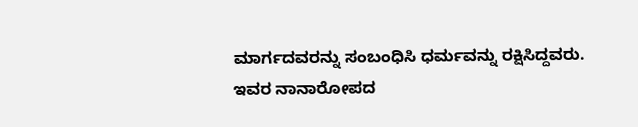ಮಾರ್ಗದವರನ್ನು ಸಂಬಂಧಿಸಿ ಧರ್ಮವನ್ನು ರಕ್ಷಿಸಿದ್ದವರು.
ಇವರ ನಾನಾರೋಪದ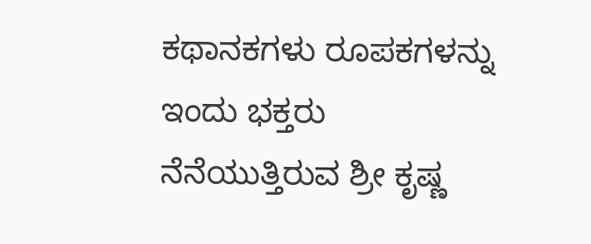ಕಥಾನಕಗಳು ರೂಪಕಗಳನ್ನು ಇಂದು ಭಕ್ತರು ನೆನೆಯುತ್ತಿರುವ ಶ್ರೀ ಕೃಷ್ಣ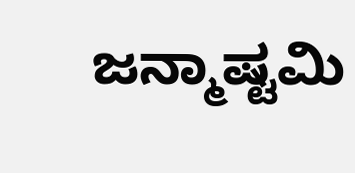ಜನ್ಮಾಷ್ಟಮಿ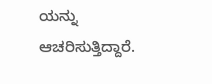ಯನ್ನು ಆಚರಿಸುತ್ತಿದ್ದಾರೆ.